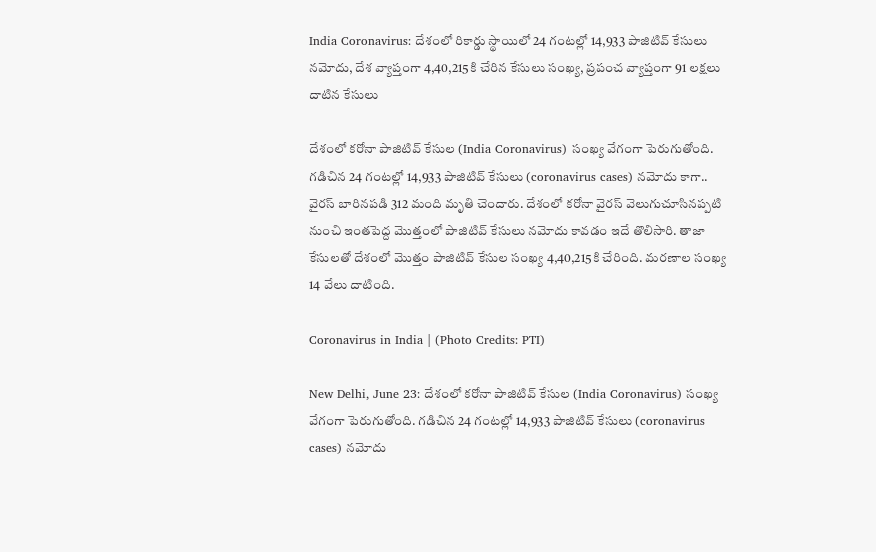India Coronavirus: దేశంలో రికార్డు స్థాయిలో 24 గంటల్లో 14,933 పాజిటివ్ కేసులు నమోదు, దేశ వ్యాప్తంగా 4,40,215కి చేరిన కేసులు సంఖ్య, ప్రపంచ వ్యాప్తంగా 91 లక్షలు దాటిన కేసులు

దేశంలో కరోనా పాజిటివ్ కేసుల (India Coronavirus) సంఖ్య వేగంగా పెరుగుతోంది. గడిచిన 24 గంటల్లో 14,933 పాజిటివ్ కేసులు (coronavirus cases) నమోదు కాగా.. వైరస్‌ బారినపడి 312 మంది మృతి చెందారు. దేశంలో కరోనా వైరస్‌ వెలుగుచూసినప్పటి నుంచి ఇంతపెద్ద మొత్తంలో పాజిటివ్‌ కేసులు నమోదు కావడం ఇదే తొలిసారి. తాజా కేసులతో దేశంలో మొత్తం పాజిటివ్ కేసుల సంఖ్య 4,40,215కి చేరింది. మరణాల సంఖ్య 14 వేలు దాటింది.

Coronavirus in India | (Photo Credits: PTI)

New Delhi, June 23: దేశంలో కరోనా పాజిటివ్ కేసుల (India Coronavirus) సంఖ్య వేగంగా పెరుగుతోంది. గడిచిన 24 గంటల్లో 14,933 పాజిటివ్ కేసులు (coronavirus cases) నమోదు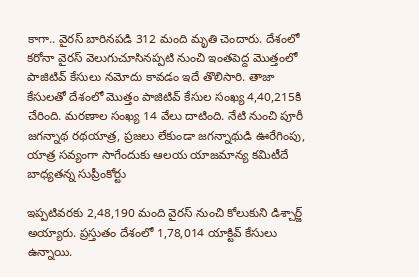కాగా.. వైరస్‌ బారినపడి 312 మంది మృతి చెందారు. దేశంలో కరోనా వైరస్‌ వెలుగుచూసినప్పటి నుంచి ఇంతపెద్ద మొత్తంలో పాజిటివ్‌ కేసులు నమోదు కావడం ఇదే తొలిసారి. తాజా కేసులతో దేశంలో మొత్తం పాజిటివ్ కేసుల సంఖ్య 4,40,215కి చేరింది. మరణాల సంఖ్య 14 వేలు దాటింది. నేటి నుంచి పూరీ జగన్నాథ రథయాత్ర, ప్రజలు లేకుండా జగన్నాథుడి ఊరేగింపు, యాత్ర సవ్యంగా సాగేందుకు ఆలయ యాజమాన్య కమిటీదే బాధ్యతన్న సుప్రీంకోర్టు

ఇప్పటివరకు 2,48,190 మంది వైరస్‌ నుంచి కోలుకుని డిశ్చార్జ్ అయ్యారు. ప్రస్తుతం దేశంలో 1,78,014 యాక్టివ్ కేసులు ఉన్నాయి.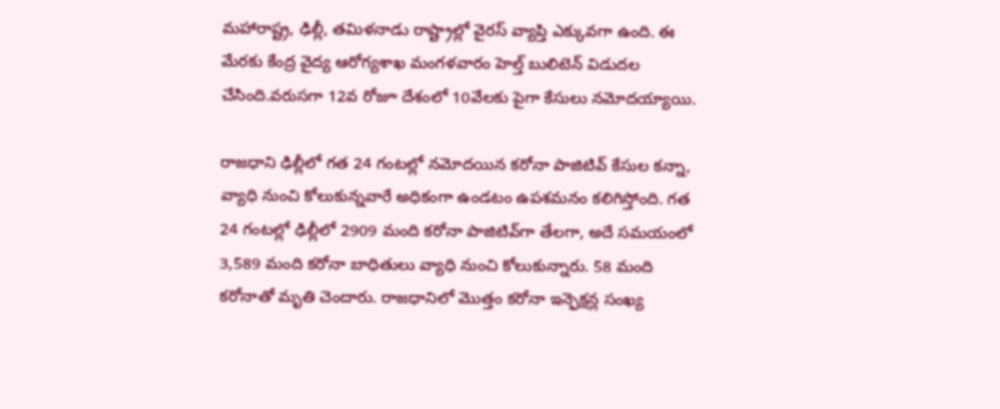మహారాష్ట్ర, ఢిల్లీ, తమిళనాడు రాష్ట్రాల్లో వైరస్‌ వ్యాప్తి ఎక్కువగా ఉంది. ఈ మేరకు కేంద్ర వైద్య ఆరోగ్యశాఖ మంగళవారం హెల్త్‌ బులిటెన్‌ విడుదల చేసింది.వరుసగా 12వ రోజూ దేశంలో 10వేలకు పైగా కేసులు నమోదయ్యాయి.

రాజ‌ధాని ఢిల్లీలో గత 24 గంటల్లో న‌మోద‌యిన‌ కరోనా పాజిటివ్ కేసుల క‌న్నా, వ్యాధి నుంచి కోలుకున్న‌వారే అధికంగా ఉండ‌టం ఉప‌శ‌మ‌నం క‌లిగిస్తోంది. గ‌త‌ 24 గంటల్లో ఢిల్లీలో 2909 మంది కరోనా పాజిటివ్‌గా తేల‌గా, అదే స‌మయంలో 3,589 మంది కరోనా బాధితులు వ్యాధి నుంచి కోలుకున్నారు. 58 మంది కరోనాతో మృతి చెందారు. రాజధానిలో మొత్తం కరోనా ఇన్ఫెక్షన్ల సంఖ్య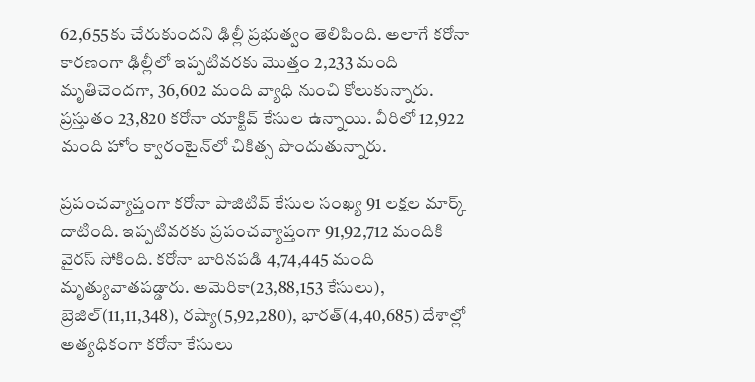62,655కు చేరుకుందని ఢిల్లీ ప్రభుత్వం తెలిపింది. అలాగే కరోనా కార‌ణంగా ఢిల్లీలో ఇప్పటివరకు మొత్తం 2,233 మంది మృతిచెంద‌గా, 36,602 మంది వ్యాధి‌ నుంచి కోలుకున్నారు. ప్ర‌స్తుతం 23,820 కరోనా యాక్టివ్ కేసుల ఉన్నాయి. వీరిలో 12,922 మంది హోం క్వారంటైన్‌లో చికిత్స పొందుతున్నారు.

ప్రపంచవ్యాప్తంగా కరోనా పాజిటివ్‌ కేసుల సంఖ్య 91 లక్షల మార్క్‌ దాటింది. ఇప్పటివరకు ప్రపంచవ్యాప్తంగా 91,92,712 మందికి వైరస్‌ సోకింది. కరోనా బారినపడి 4,74,445 మంది మృత్యువాతపడ్డారు. అమెరికా(23,88,153 కేసులు), బ్రెజిల్‌(11,11,348), రష్యా(5,92,280), భారత్‌(4,40,685) దేశాల్లో అత్యధికంగా కరోనా కేసులు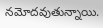నమోదవుతున్నాయి.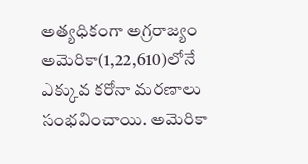అత్యధికంగా అగ్రరాజ్యం అమెరికా(1,22,610)లోనే ఎక్కువ కరోనా మరణాలు సంభవించాయి. అమెరికా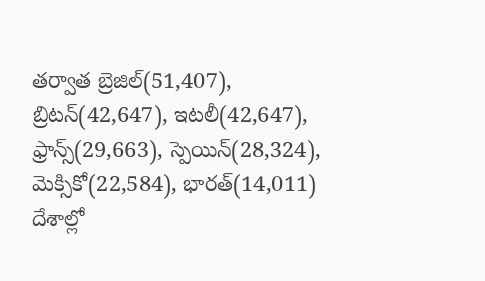తర్వాత బ్రెజిల్‌(51,407), బ్రిటన్‌(42,647), ఇటలీ(42,647), ఫ్రాన్స్‌(29,663), స్పెయిన్‌(28,324), మెక్సికో(22,584), భారత్‌(14,011) దేశాల్లో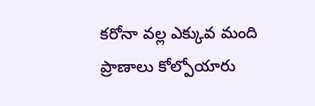కరోనా వల్ల ఎక్కువ మంది ప్రాణాలు కోల్పోయారు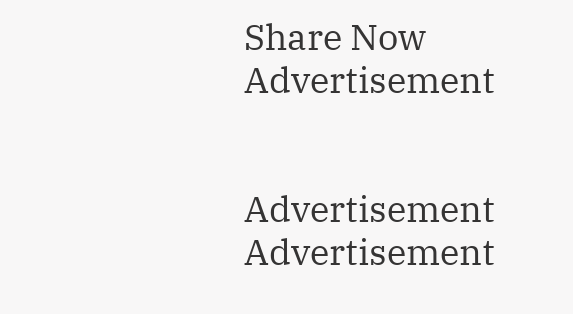Share Now
Advertisement


Advertisement
Advertisement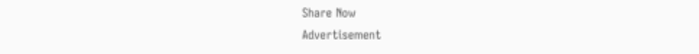Share Now
Advertisement